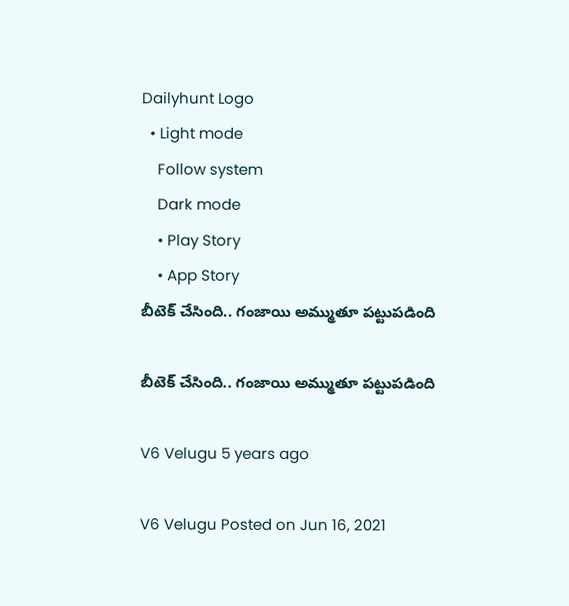Dailyhunt Logo
  • Light mode
    Follow system
    Dark mode
    • Play Story
    • App Story
బీటెక్ చేసింది.. గంజాయి అమ్ముతూ పట్టుపడింది

బీటెక్ చేసింది.. గంజాయి అమ్ముతూ పట్టుపడింది

V6 Velugu 5 years ago

V6 Velugu Posted on Jun 16, 2021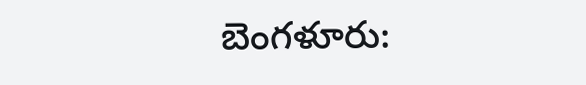బెంగళూరు: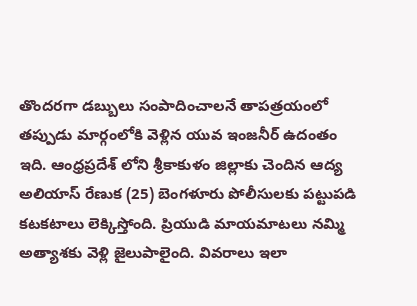తొందరగా డబ్బులు సంపాదించాలనే తాపత్రయంలో తప్పుడు మార్గంలోకి వెళ్లిన యువ ఇంజనీర్ ఉదంతం ఇది. ఆంధ్రప్రదేశ్ లోని శ్రీకాకుళం జిల్లాకు చెందిన ఆద్య అలియాస్ రేణుక (25) బెంగళూరు పోలీసులకు పట్టుపడి కటకటాలు లెక్కిస్తోంది. ప్రియుడి మాయమాటలు నమ్మి అత్యాశకు వెళ్లి జైలుపాలైంది. వివరాలు ఇలా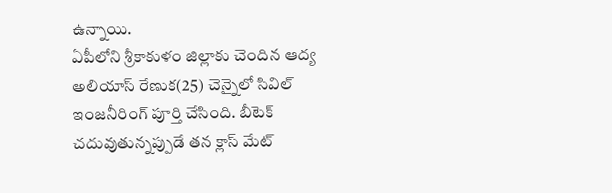ఉన్నాయి.
ఏపీలోని శ్రీకాకుళం జిల్లాకు చెందిన ఆద్య అలియాస్ రేణుక(25) చెన్నైలో సివిల్ ఇంజనీరింగ్ పూర్తి చేసింది. బీటెక్ చదువుతున్నప్పుడే తన క్లాస్ మేట్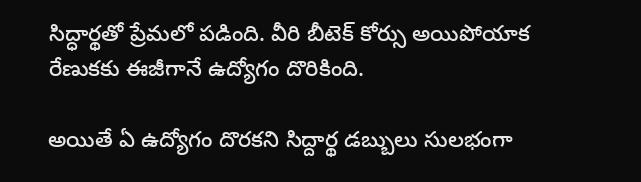సిద్ధార్థతో ప్రేమలో పడింది. వీరి బీటెక్ కోర్సు అయిపోయాక రేణుకకు ఈజీగానే ఉద్యోగం దొరికింది.

అయితే ఏ ఉద్యోగం దొరకని సిద్దార్థ డబ్బులు సులభంగా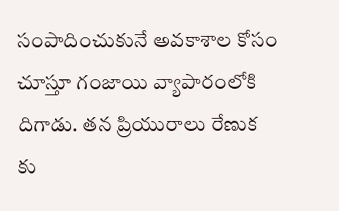సంపాదించుకునే అవకాశాల కోసం చూస్తూ గంజాయి వ్యాపారంలోకి దిగాడు. తన ప్రియురాలు రేణుక కు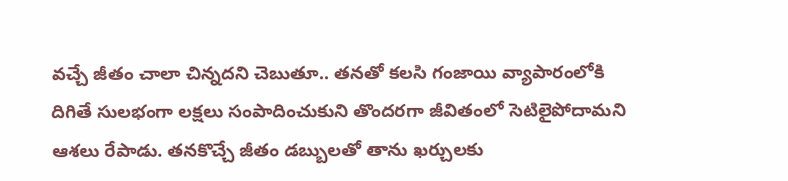వచ్చే జీతం చాలా చిన్నదని చెబుతూ.. తనతో కలసి గంజాయి వ్యాపారంలోకి దిగితే సులభంగా లక్షలు సంపాదించుకుని తొందరగా జీవితంలో సెటిలైపోదామని ఆశలు రేపాడు. తనకొచ్చే జీతం డబ్బులతో తాను ఖర్చులకు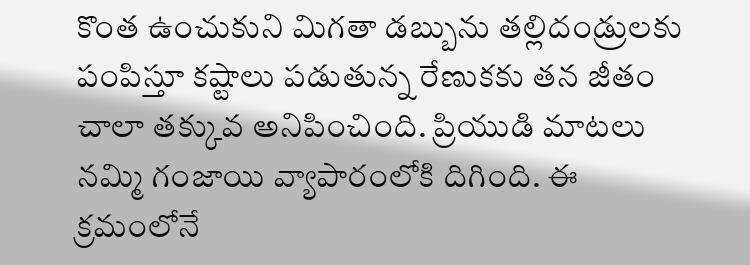కొంత ఉంచుకుని మిగతా డబ్బును తల్లిదండ్రులకు పంపిస్తూ కష్టాలు పడుతున్న రేణుకకు తన జీతం చాలా తక్కువ అనిపించింది. ప్రియుడి మాటలు నమ్మి గంజాయి వ్యాపారంలోకి దిగింది. ఈ క్రమంలోనే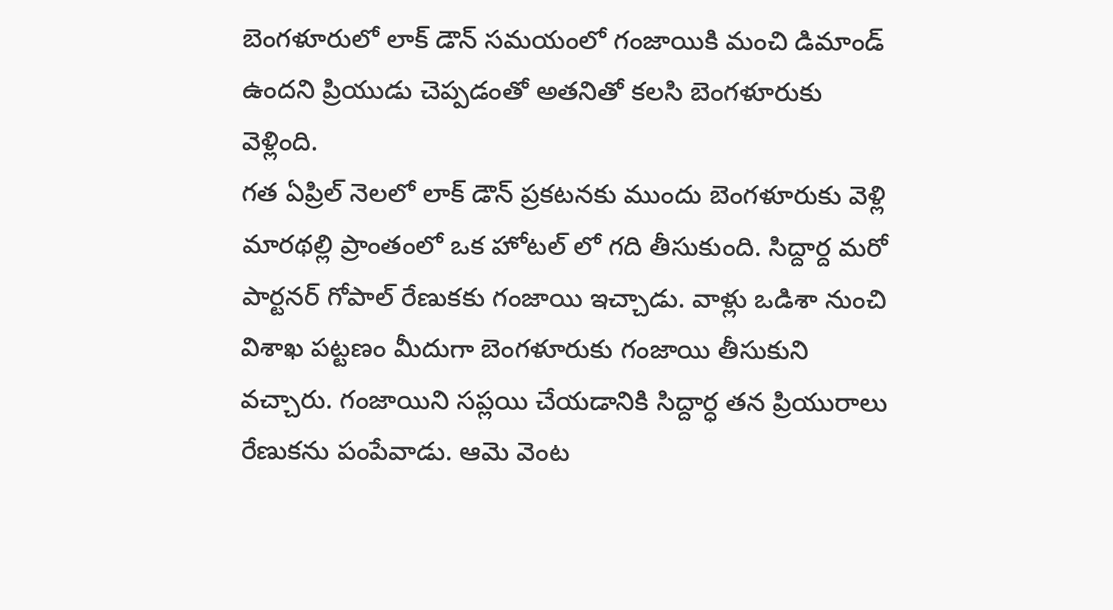బెంగళూరులో లాక్ డౌన్ సమయంలో గంజాయికి మంచి డిమాండ్ ఉందని ప్రియుడు చెప్పడంతో అతనితో కలసి బెంగళూరుకు వెళ్లింది.
గత ఏప్రిల్ నెలలో లాక్ డౌన్ ప్రకటనకు ముందు బెంగళూరుకు వెళ్లి మారథల్లి ప్రాంతంలో ఒక హోటల్ లో గది తీసుకుంది. సిద్దార్ద మరో పార్టనర్ గోపాల్ రేణుకకు గంజాయి ఇచ్చాడు. వాళ్లు ఒడిశా నుంచి విశాఖ పట్టణం మీదుగా బెంగళూరుకు గంజాయి తీసుకుని వచ్చారు. గంజాయిని సప్లయి చేయడానికి సిద్దార్ధ తన ప్రియురాలు రేణుకను పంపేవాడు. ఆమె వెంట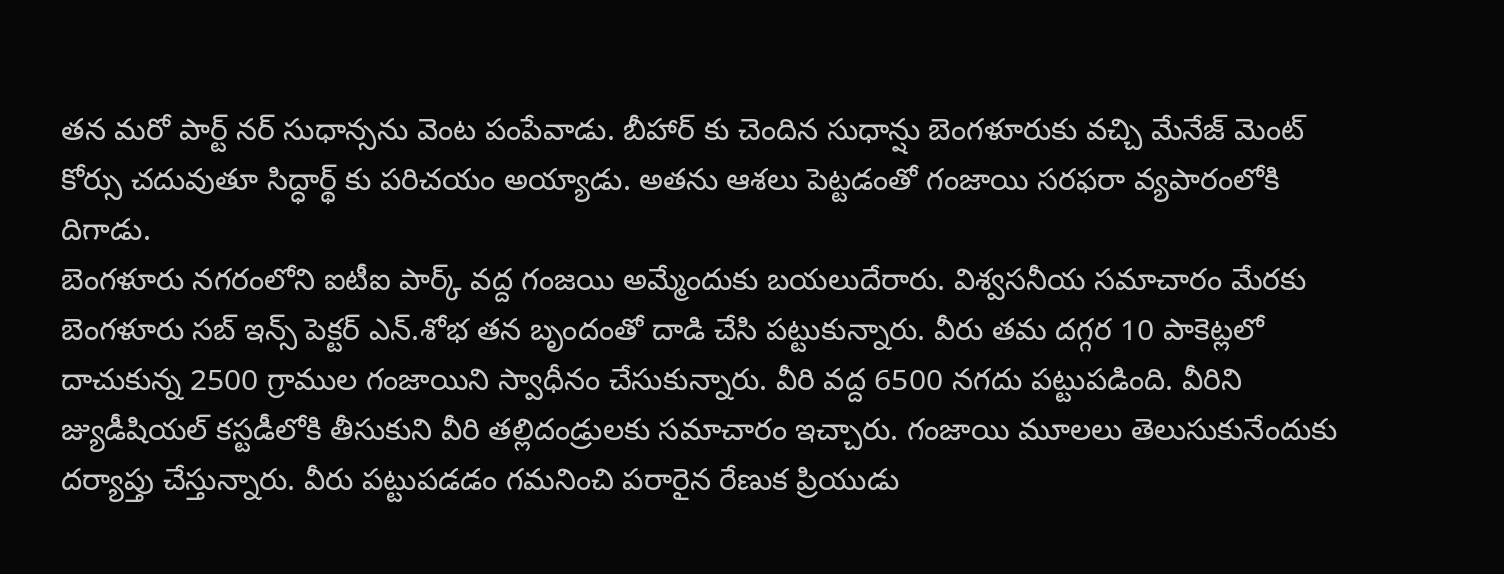తన మరో పార్ట్ నర్ సుధాన్సను వెంట పంపేవాడు. బీహార్ కు చెందిన సుధాన్షు బెంగళూరుకు వచ్చి మేనేజ్ మెంట్ కోర్సు చదువుతూ సిద్ధార్థ్ కు పరిచయం అయ్యాడు. అతను ఆశలు పెట్టడంతో గంజాయి సరఫరా వ్యపారంలోకి దిగాడు.
బెంగళూరు నగరంలోని ఐటీఐ పార్క్ వద్ద గంజయి అమ్మేందుకు బయలుదేరారు. విశ్వసనీయ సమాచారం మేరకు బెంగళూరు సబ్ ఇన్స్ పెక్టర్ ఎన్.శోభ తన బృందంతో దాడి చేసి పట్టుకున్నారు. వీరు తమ దగ్గర 10 పాకెట్లలో దాచుకున్న 2500 గ్రాముల గంజాయిని స్వాధీనం చేసుకున్నారు. వీరి వద్ద 6500 నగదు పట్టుపడింది. వీరిని జ్యుడీషియల్ కస్టడీలోకి తీసుకుని వీరి తల్లిదండ్రులకు సమాచారం ఇచ్చారు. గంజాయి మూలలు తెలుసుకునేందుకు దర్యాప్తు చేస్తున్నారు. వీరు పట్టుపడడం గమనించి పరారైన రేణుక ప్రియుడు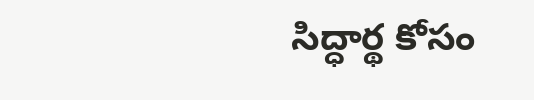సిద్ధార్థ కోసం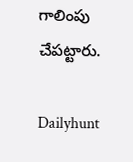గాలింపు చేపట్టారు.

Dailyhunt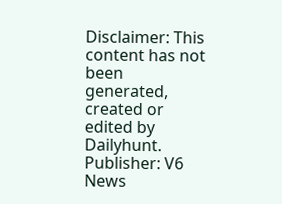Disclaimer: This content has not been generated, created or edited by Dailyhunt. Publisher: V6 News